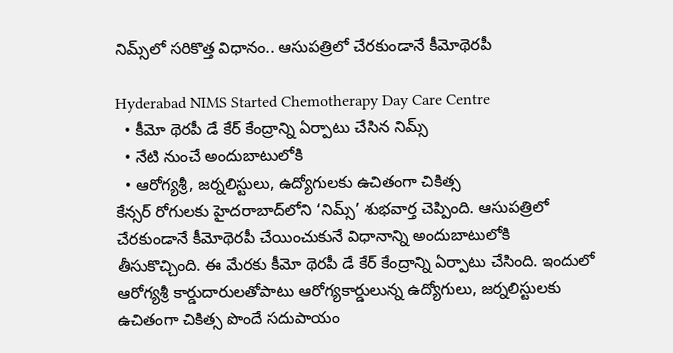నిమ్స్‌లో సరికొత్త విధానం.. ఆసుపత్రిలో చేరకుండానే కీమోథెరపీ

Hyderabad NIMS Started Chemotherapy Day Care Centre
  • కీమో థెరపీ డే కేర్ కేంద్రాన్ని ఏర్పాటు చేసిన నిమ్స్
  • నేటి నుంచే అందుబాటులోకి
  • ఆరోగ్యశ్రీ, జర్నలిస్టులు, ఉద్యోగులకు ఉచితంగా చికిత్స
కేన్సర్ రోగులకు హైదరాబాద్‌లోని ‘నిమ్స్’ శుభవార్త చెప్పింది. ఆసుపత్రిలో చేరకుండానే కీమోథెరపీ చేయించుకునే విధానాన్ని అందుబాటులోకి తీసుకొచ్చింది. ఈ మేరకు కీమో థెరపీ డే కేర్ కేంద్రాన్ని ఏర్పాటు చేసింది. ఇందులో ఆరోగ్యశ్రీ కార్డుదారులతోపాటు ఆరోగ్యకార్డులున్న ఉద్యోగులు, జర్నలిస్టులకు ఉచితంగా చికిత్స పొందే సదుపాయం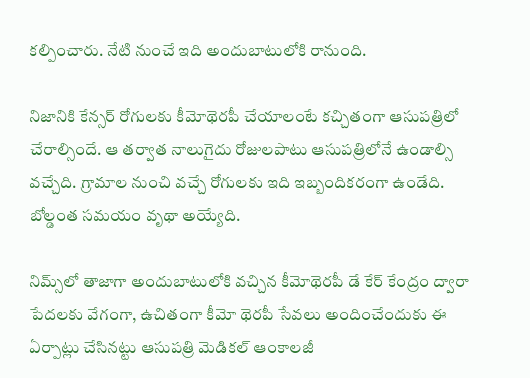కల్పించారు. నేటి నుంచే ఇది అందుబాటులోకి రానుంది.

నిజానికి కేన్సర్ రోగులకు కీమోథెరపీ చేయాలంటే కచ్చితంగా ఆసుపత్రిలో చేరాల్సిందే. ఆ తర్వాత నాలుగైదు రోజులపాటు ఆసుపత్రిలోనే ఉండాల్సి వచ్చేది. గ్రామాల నుంచి వచ్చే రోగులకు ఇది ఇబ్బందికరంగా ఉండేది. బోల్డంత సమయం వృథా అయ్యేది.

నిమ్స్‌లో తాజాగా అందుబాటులోకి వచ్చిన కీమోథెరపీ డే కేర్ కేంద్రం ద్వారా పేదలకు వేగంగా, ఉచితంగా కీమో థెరపీ సేవలు అందించేందుకు ఈ ఏర్పాట్లు చేసినట్టు ఆసుపత్రి మెడికల్ ఆంకాలజీ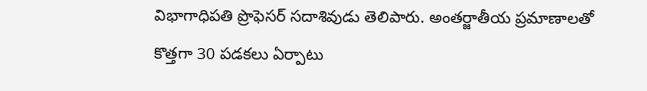విభాగాధిపతి ప్రొఫెసర్ సదాశివుడు తెలిపారు. అంతర్జాతీయ ప్రమాణాలతో కొత్తగా 30 పడకలు ఏర్పాటు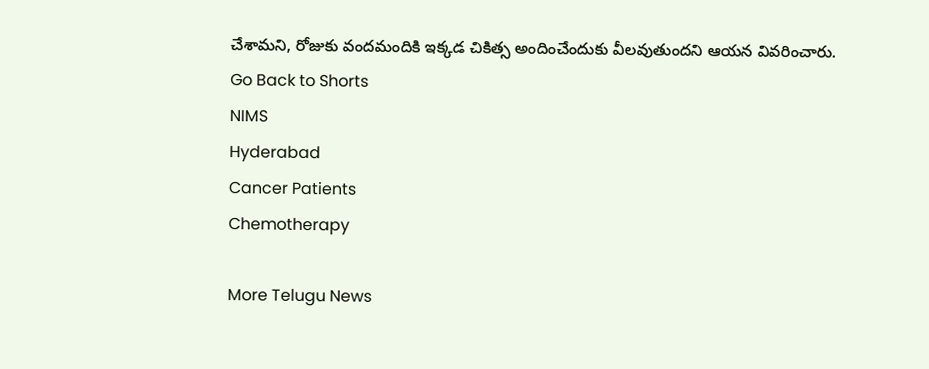చేశామని, రోజుకు వందమందికి ఇక్కడ చికిత్స అందించేందుకు వీలవుతుందని ఆయన వివరించారు.
Go Back to Shorts
NIMS
Hyderabad
Cancer Patients
Chemotherapy

More Telugu News